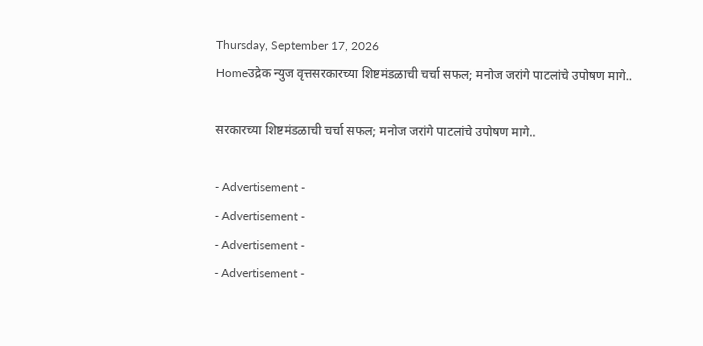Thursday, September 17, 2026
Homeउद्रेक न्युज वृत्तसरकारच्या शिष्टमंडळाची चर्चा सफल; मनोज जरांगे पाटलांचे उपोषण मागे..

सरकारच्या शिष्टमंडळाची चर्चा सफल; मनोज जरांगे पाटलांचे उपोषण मागे..

- Advertisement -
- Advertisement -
- Advertisement -
- Advertisement -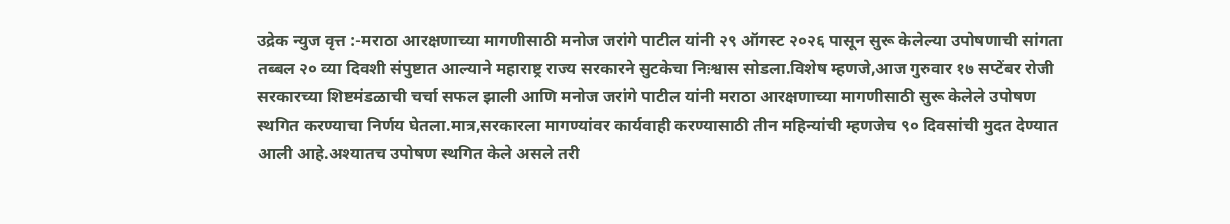उद्रेक न्युज वृत्त :-मराठा आरक्षणाच्या मागणीसाठी मनोज जरांगे पाटील यांनी २९ ऑगस्ट २०२६ पासून सुरू केलेल्या उपोषणाची सांगता तब्बल २० व्या दिवशी संपुष्टात आल्याने महाराष्ट्र राज्य सरकारने सुटकेचा निःश्वास सोडला.विशेष म्हणजे,आज गुरुवार १७ सप्टेंबर रोजी सरकारच्या शिष्टमंडळाची चर्चा सफल झाली आणि मनोज जरांगे पाटील यांनी मराठा आरक्षणाच्या मागणीसाठी सुरू केलेले उपोषण स्थगित करण्याचा निर्णय घेतला.मात्र,सरकारला मागण्यांवर कार्यवाही करण्यासाठी तीन महिन्यांची म्हणजेच ९० दिवसांची मुदत देण्यात आली आहे.अश्यातच उपोषण स्थगित केले असले तरी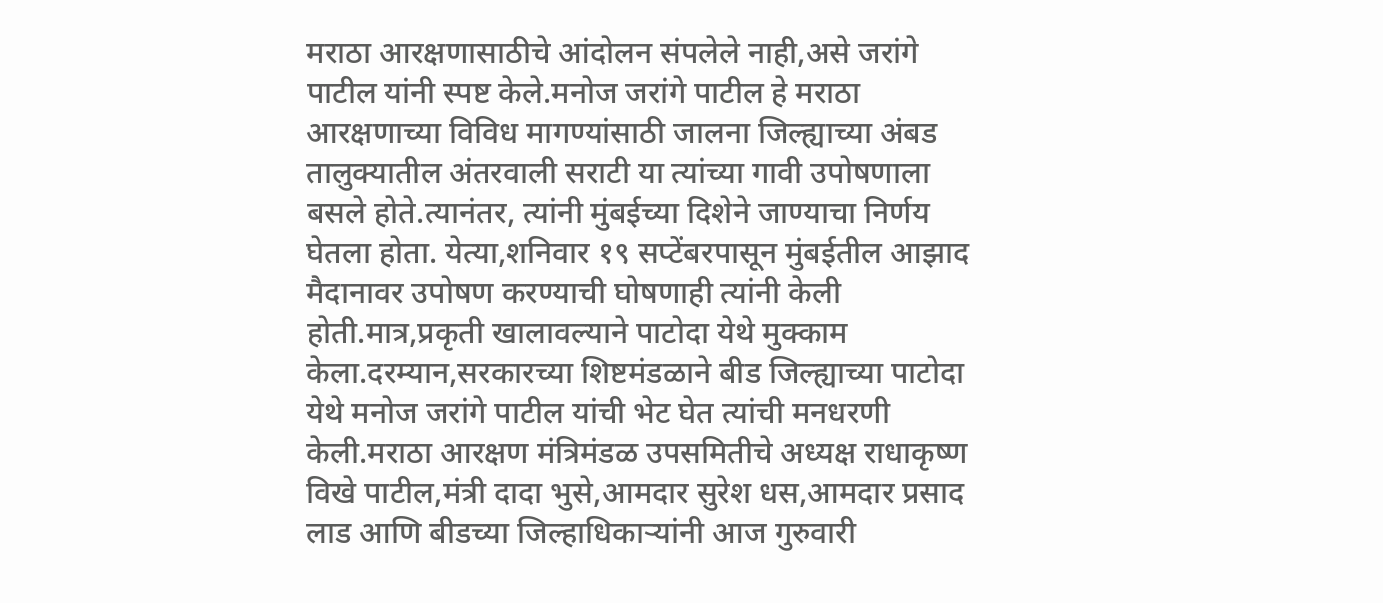मराठा आरक्षणासाठीचे आंदोलन संपलेले नाही,असे जरांगे पाटील यांनी स्पष्ट केले.मनोज जरांगे पाटील हे मराठा आरक्षणाच्या विविध मागण्यांसाठी जालना जिल्ह्याच्या अंबड तालुक्यातील अंतरवाली सराटी या त्यांच्या गावी उपोषणाला बसले होते.त्यानंतर, त्यांनी मुंबईच्या दिशेने जाण्याचा निर्णय घेतला होता. येत्या,शनिवार १९ सप्टेंबरपासून मुंबईतील आझाद मैदानावर उपोषण करण्याची घोषणाही त्यांनी केली होती.मात्र,प्रकृती खालावल्याने पाटोदा येथे मुक्काम केला.दरम्यान,सरकारच्या शिष्टमंडळाने बीड जिल्ह्याच्या पाटोदा येथे मनोज जरांगे पाटील यांची भेट घेत त्यांची मनधरणी केली.मराठा आरक्षण मंत्रिमंडळ उपसमितीचे अध्यक्ष राधाकृष्ण विखे पाटील,मंत्री दादा भुसे,आमदार सुरेश धस,आमदार प्रसाद लाड आणि बीडच्या जिल्हाधिकाऱ्यांनी आज गुरुवारी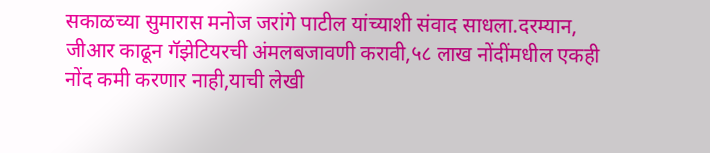सकाळच्या सुमारास मनोज जरांगे पाटील यांच्याशी संवाद साधला.दरम्यान, जीआर काढून गॅझेटियरची अंमलबजावणी करावी,५८ लाख नोंदींमधील एकही नोंद कमी करणार नाही,याची लेखी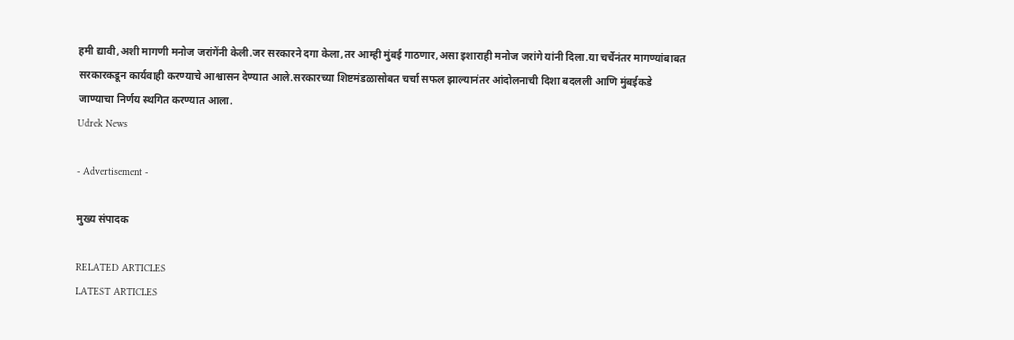हमी द्यावी,अशी मागणी मनोज जरांगेंनी केली.जर सरकारने दगा केला,तर आम्ही मुंबई गाठणार,असा इशाराही मनोज जरांगे यांनी दिला.या चर्चेनंतर मागण्यांबाबत सरकारकडून कार्यवाही करण्याचे आश्वासन देण्यात आले.सरकारच्या शिष्टमंडळासोबत चर्चा सफल झाल्यानंतर आंदोलनाची दिशा बदलली आणि मुंबईकडे जाण्याचा निर्णय स्थगित करण्यात आला.
Udrek News

- Advertisement -

मुख्य संपादक

RELATED ARTICLES
LATEST ARTICLES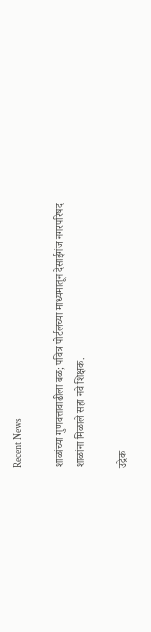Recent News

शाळांच्या गुणवत्तावाढीला बळ; पवित्र पोर्टलच्या माध्यमातून देसाईगंज नगरपरिषद शाळांना मिळाले सहा नवे शिक्षक.

उद्रेक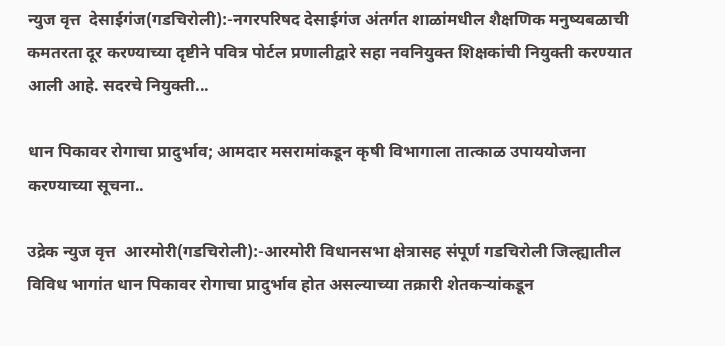न्युज वृत्त  देसाईगंज(गडचिरोली):-नगरपरिषद देसाईगंज अंतर्गत शाळांमधील शैक्षणिक मनुष्यबळाची कमतरता दूर करण्याच्या दृष्टीने पवित्र पोर्टल प्रणालीद्वारे सहा नवनियुक्त शिक्षकांची नियुक्ती करण्यात आली आहे. सदरचे नियुक्ती...

धान पिकावर रोगाचा प्रादुर्भाव; आमदार मसरामांकडून कृषी विभागाला तात्काळ उपाययोजना करण्याच्या सूचना..

उद्रेक न्युज वृत्त  आरमोरी(गडचिरोली):-आरमोरी विधानसभा क्षेत्रासह संपूर्ण गडचिरोली जिल्ह्यातील विविध भागांत धान पिकावर रोगाचा प्रादुर्भाव होत असल्याच्या तक्रारी शेतकऱ्यांकडून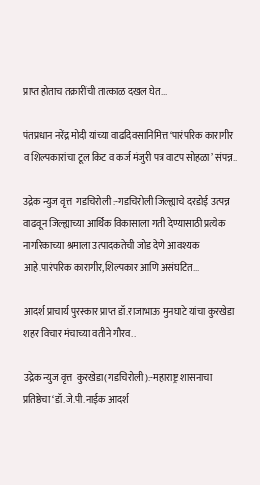प्राप्त होताच तक्रारींची तात्काळ दखल घेत...

पंतप्रधान नरेंद्र मोदी यांच्या वाढदिवसानिमित्त ‘पारंपरिक कारागीर व शिल्पकारांचा टूल किट व कर्ज मंजुरी पत्र वाटप सोहळा’ संपन्न..

उद्रेक न्युज वृत्त  गडचिरोली :-गडचिरोली जिल्ह्याचे दरडोई उत्पन्न वाढवून जिल्ह्याच्या आर्थिक विकासाला गती देण्यासाठी प्रत्येक नागरिकाच्या श्रमाला उत्पादकतेची जोड देणे आवश्यक आहे.पारंपरिक कारागीर,शिल्पकार आणि असंघटित...

आदर्श प्राचार्य पुरस्कार प्राप्त डॉ.राजाभाऊ मुनघाटे यांचा कुरखेडा शहर विचार मंचाच्या वतीने गौरव..

उद्रेक न्युज वृत्त  कुरखेडा(गडचिरोली):-महाराष्ट्र शासनाचा प्रतिष्ठेचा ‘डॉ.जे.पी.नाईक आदर्श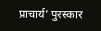प्राचार्य’ पुरस्कार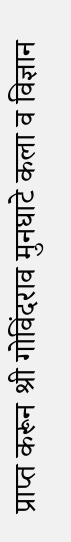प्राप्त करून श्री गोविंदराव मुनघाटे कला व विज्ञान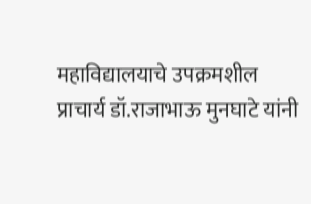महाविद्यालयाचे उपक्रमशील प्राचार्य डॉ.राजाभाऊ मुनघाटे यांनी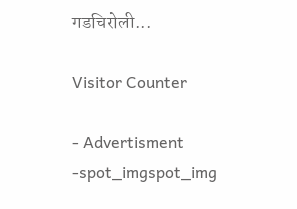गडचिरोली...

Visitor Counter

- Advertisment -spot_imgspot_img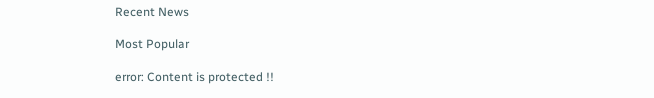Recent News

Most Popular

error: Content is protected !!